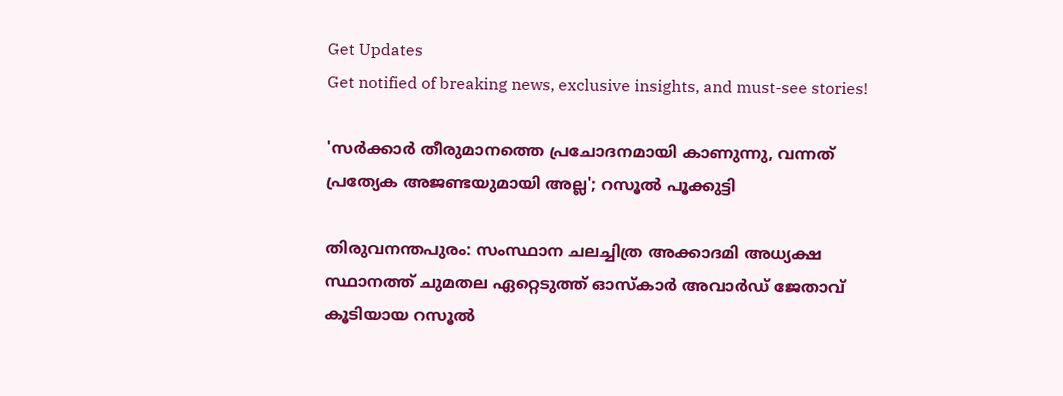Get Updates
Get notified of breaking news, exclusive insights, and must-see stories!

'സർക്കാർ തീരുമാനത്തെ പ്രചോദനമായി കാണുന്നു, വന്നത് പ്രത്യേക അജണ്ടയുമായി അല്ല'; റസൂൽ പൂക്കുട്ടി

തിരുവനന്തപുരം: സംസ്ഥാന ചലച്ചിത്ര അക്കാദമി അധ്യക്ഷ സ്ഥാനത്ത് ചുമതല ഏറ്റെടുത്ത് ഓസ്‌കാർ അവാർഡ് ജേതാവ് കൂടിയായ റസൂൽ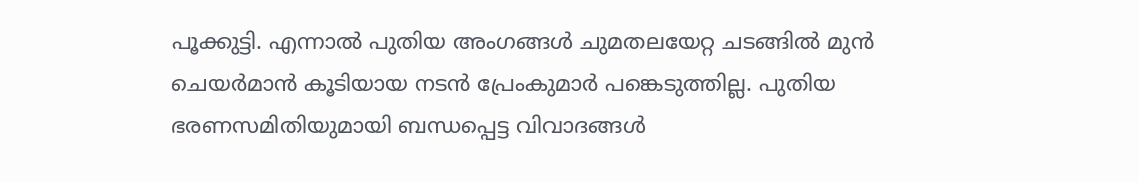പൂക്കുട്ടി. എന്നാൽ പുതിയ അംഗങ്ങൾ ചുമതലയേറ്റ ചടങ്ങിൽ മുൻ ചെയർമാൻ കൂടിയായ നടൻ പ്രേംകുമാർ പങ്കെടുത്തില്ല. പുതിയ ഭരണസമിതിയുമായി ബന്ധപ്പെട്ട വിവാദങ്ങൾ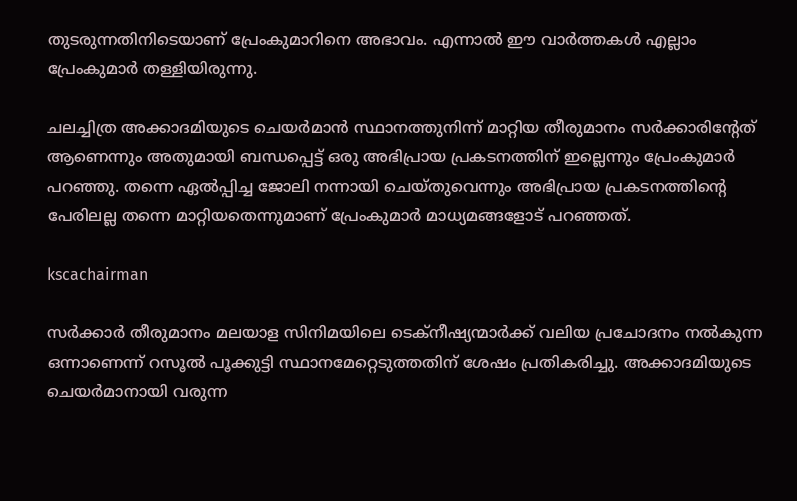തുടരുന്നതിനിടെയാണ് പ്രേംകുമാറിനെ അഭാവം. എന്നാൽ ഈ വാർത്തകൾ എല്ലാം പ്രേംകുമാർ തള്ളിയിരുന്നു.

ചലച്ചിത്ര അക്കാദമിയുടെ ചെയർമാൻ സ്ഥാനത്തുനിന്ന് മാറ്റിയ തീരുമാനം സർക്കാരിന്റേത് ആണെന്നും അതുമായി ബന്ധപ്പെട്ട് ഒരു അഭിപ്രായ പ്രകടനത്തിന് ഇല്ലെന്നും പ്രേംകുമാർ പറഞ്ഞു. തന്നെ ഏൽപ്പിച്ച ജോലി നന്നായി ചെയ്‌തുവെന്നും അഭിപ്രായ പ്രകടനത്തിന്റെ പേരിലല്ല തന്നെ മാറ്റിയതെന്നുമാണ് പ്രേംകുമാർ മാധ്യമങ്ങളോട് പറഞ്ഞത്.

kscachairman

സർക്കാർ തീരുമാനം മലയാള സിനിമയിലെ ടെക്‌നീഷ്യന്മാർക്ക് വലിയ പ്രചോദനം നൽകുന്ന ഒന്നാണെന്ന് റസൂൽ പൂക്കുട്ടി സ്ഥാനമേറ്റെടുത്തതിന് ശേഷം പ്രതികരിച്ചു. അക്കാദമിയുടെ ചെയർമാനായി വരുന്ന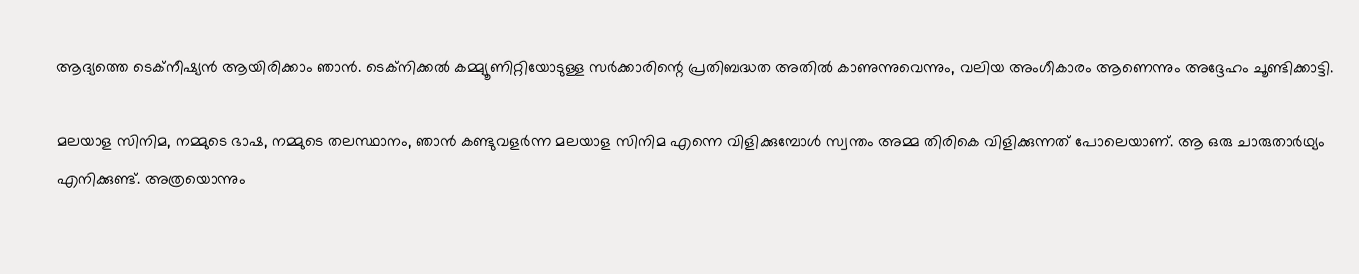ആദ്യത്തെ ടെക്‌നീഷ്യൻ ആയിരിക്കാം ഞാൻ. ടെക്‌നിക്കൽ കമ്മ്യൂണിറ്റിയോടുള്ള സർക്കാരിന്റെ പ്രതിബദ്ധത അതിൽ കാണുന്നുവെന്നും, വലിയ അംഗീകാരം ആണെന്നും അദ്ദേഹം ചൂണ്ടിക്കാട്ടി.

മലയാള സിനിമ, നമ്മുടെ ഭാഷ, നമ്മുടെ തലസ്ഥാനം, ഞാൻ കണ്ടുവളർന്ന മലയാള സിനിമ എന്നെ വിളിക്കുമ്പോൾ സ്വന്തം അമ്മ തിരികെ വിളിക്കുന്നത് പോലെയാണ്. ആ ഒരു ചാരുതാർഥ്യം എനിക്കുണ്ട്. അത്രയൊന്നും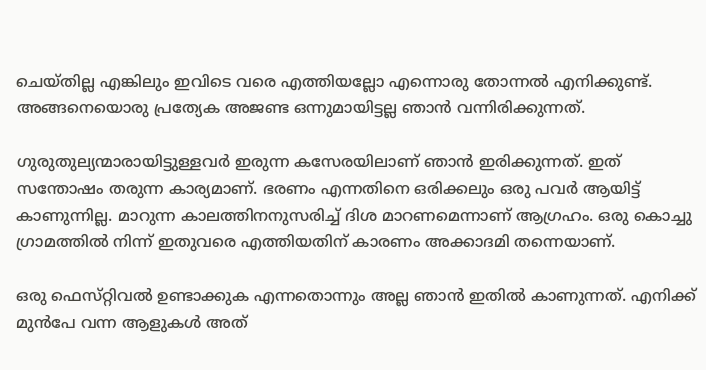ചെയ്‌തില്ല എങ്കിലും ഇവിടെ വരെ എത്തിയല്ലോ എന്നൊരു തോന്നൽ എനിക്കുണ്ട്. അങ്ങനെയൊരു പ്രത്യേക അജണ്ട ഒന്നുമായിട്ടല്ല ഞാൻ വന്നിരിക്കുന്നത്.

ഗുരുതുല്യന്മാരായിട്ടുള്ളവർ ഇരുന്ന കസേരയിലാണ് ഞാൻ ഇരിക്കുന്നത്. ഇത് സന്തോഷം തരുന്ന കാര്യമാണ്. ഭരണം എന്നതിനെ ഒരിക്കലും ഒരു പവർ ആയിട്ട് കാണുന്നില്ല. മാറുന്ന കാലത്തിനനുസരിച്ച് ദിശ മാറണമെന്നാണ് ആഗ്രഹം. ഒരു കൊച്ചു ഗ്രാമത്തിൽ നിന്ന് ഇതുവരെ എത്തിയതിന് കാരണം അക്കാദമി തന്നെയാണ്.

ഒരു ഫെസ്‌റ്റിവൽ ഉണ്ടാക്കുക എന്നതൊന്നും അല്ല ഞാൻ ഇതിൽ കാണുന്നത്. എനിക്ക് മുൻപേ വന്ന ആളുകൾ അത്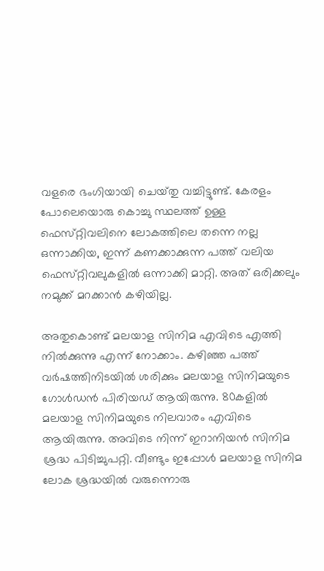വളരെ ഭംഗിയായി ചെയ്‌തു വച്ചിട്ടുണ്ട്. കേരളം പോലെയൊരു കൊച്ചു സ്ഥലത്ത് ഉള്ള ഫെസ്‌റ്റിവലിനെ ലോകത്തിലെ തന്നെ നല്ല ഒന്നാക്കിയ, ഇന്ന് കണക്കാക്കുന്ന പത്ത് വലിയ ഫെസ്‌റ്റിവലുകളിൽ ഒന്നാക്കി മാറ്റി. അത് ഒരിക്കലും നമുക്ക് മറക്കാൻ കഴിയില്ല.

അതുകൊണ്ട് മലയാള സിനിമ എവിടെ എത്തി നിൽക്കുന്നു എന്ന് നോക്കാം. കഴിഞ്ഞ പത്ത് വർഷത്തിനിടയിൽ ശരിക്കും മലയാള സിനിമയുടെ ഗോൾഡൻ പിരിയഡ് ആയിരുന്നു. 80കളിൽ മലയാള സിനിമയുടെ നിലവാരം എവിടെ ആയിരുന്നു. അവിടെ നിന്ന് ഇറാനിയൻ സിനിമ ശ്രദ്ധ പിടിച്ചുപറ്റി. വീണ്ടും ഇപ്പോൾ മലയാള സിനിമ ലോക ശ്രദ്ധയിൽ വരുന്നൊരു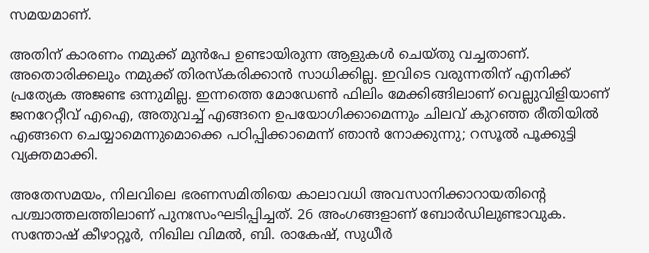സമയമാണ്.

അതിന് കാരണം നമുക്ക് മുൻപേ ഉണ്ടായിരുന്ന ആളുകൾ ചെയ്‌തു വച്ചതാണ്. അതൊരിക്കലും നമുക്ക് തിരസ്‌കരിക്കാൻ സാധിക്കില്ല. ഇവിടെ വരുന്നതിന് എനിക്ക് പ്രത്യേക അജണ്ട ഒന്നുമില്ല. ഇന്നത്തെ മോഡേൺ ഫിലിം മേക്കിങ്ങിലാണ് വെല്ലുവിളിയാണ് ജനറേറ്റീവ് എഐ, അതുവച്ച് എങ്ങനെ ഉപയോഗിക്കാമെന്നും ചിലവ് കുറഞ്ഞ രീതിയിൽ എങ്ങനെ ചെയ്യാമെന്നുമൊക്കെ പഠിപ്പിക്കാമെന്ന് ഞാൻ നോക്കുന്നു; റസൂൽ പൂക്കുട്ടി വ്യക്തമാക്കി.

അതേസമയം, നിലവിലെ ഭരണസമിതിയെ കാലാവധി അവസാനിക്കാറായതിന്റെ പശ്ചാത്തലത്തിലാണ് പുനഃസംഘടിപ്പിച്ചത്. 26 അംഗങ്ങളാണ് ബോർഡിലുണ്ടാവുക. സന്തോഷ് കീഴാറ്റൂർ, നിഖില വിമൽ, ബി. രാകേഷ്, സുധീർ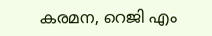കരമന, റെജി എം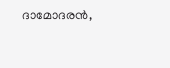ദാമോദരൻ,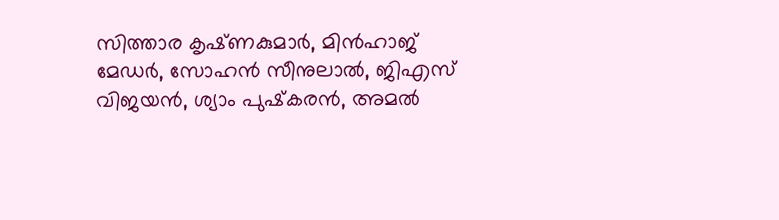സിത്താര കൃഷ്‌ണകുമാർ, മിൻഹാജ് മേഡർ, സോഹൻ സീനുലാൽ, ജിഎസ് വിജയൻ, ശ്യാം പുഷ്‌കരൻ, അമൽ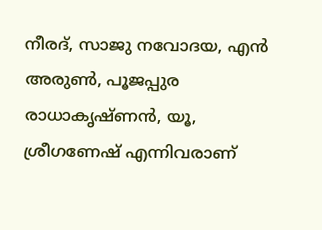നീരദ്, സാജു നവോദയ, എൻ അരുൺ, പൂജപ്പുര രാധാകൃഷ്‌ണൻ, യൂ, ശ്രീഗണേഷ് എന്നിവരാണ്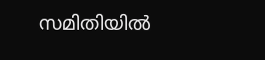സമിതിയിൽ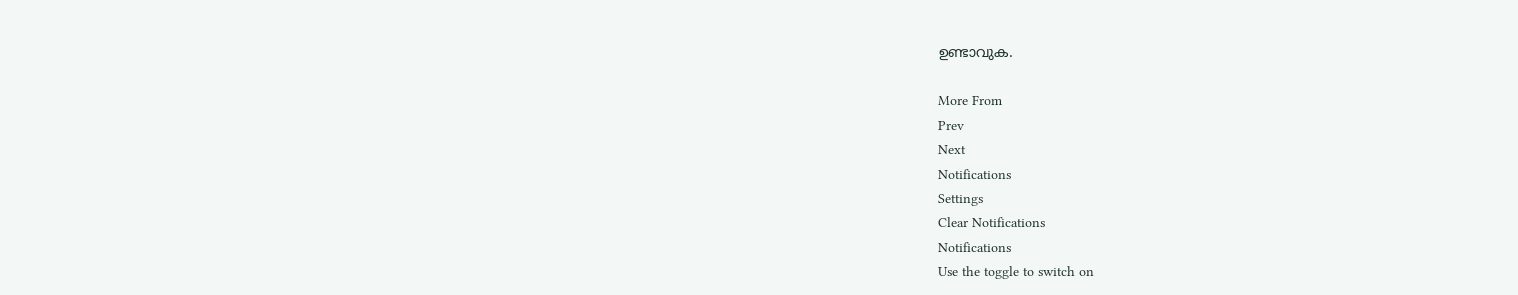ഉണ്ടാവുക.

More From
Prev
Next
Notifications
Settings
Clear Notifications
Notifications
Use the toggle to switch on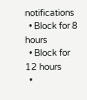notifications
  • Block for 8 hours
  • Block for 12 hours
  •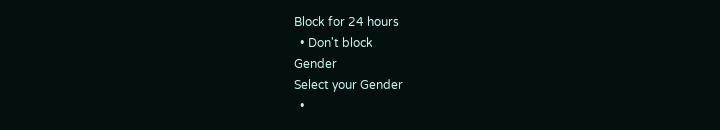Block for 24 hours
  • Don't block
Gender
Select your Gender
  •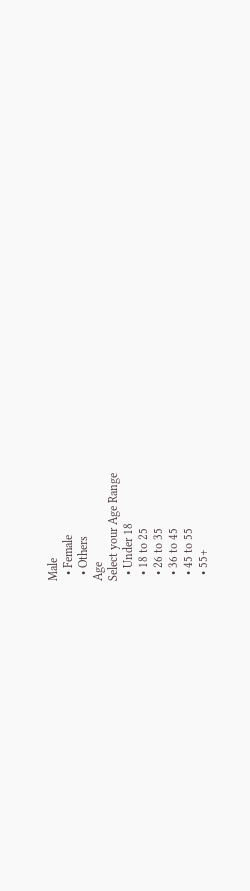Male
  • Female
  • Others
Age
Select your Age Range
  • Under 18
  • 18 to 25
  • 26 to 35
  • 36 to 45
  • 45 to 55
  • 55+